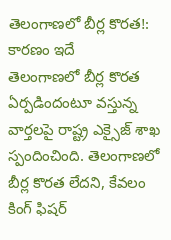తెలంగాణలో బీర్ల కొరత!: కారణం ఇదే
తెలంగాణలో బీర్ల కొరత ఏర్పడిందంటూ వస్తున్న వార్తలపై రాష్ట్ర ఎక్సైజ్ శాఖ స్పందించింది. తెలంగాణలో బీర్ల కొరత లేదని, కేవలం కింగ్ ఫిషర్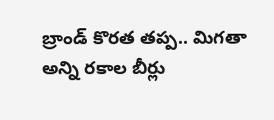బ్రాండ్ కొరత తప్ప.. మిగతా అన్ని రకాల బీర్లు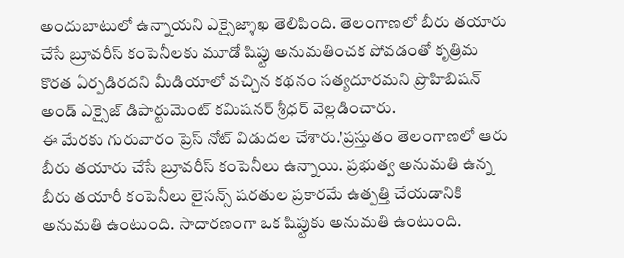అందుబాటులో ఉన్నాయని ఎక్సైజ్శాఖ తెలిపింది. తెలంగాణలో బీరు తయారు చేసే బ్రూవరీస్ కంపెనీలకు మూడో షిప్టు అనుమతించక పోవడంతో కృత్రిమ కొరత ఏర్పడిరదని మీడియాలో వచ్చిన కథనం సత్యదూరమని ప్రొహిబిషన్ అండ్ ఎక్సైజ్ డిపార్టుమెంట్ కమిషనర్ శ్రీధర్ వెల్లడించారు.
ఈ మేరకు గురువారం ప్రెస్ నోట్ విడుదల చేశారు.'ప్రస్తుతం తెలంగాణలో ఆరు బీరు తయారు చేసే బ్రూవరీస్ కంపెనీలు ఉన్నాయి. ప్రభుత్వ అనుమతి ఉన్న బీరు తయారీ కంపెనీలు లైసన్స్ షరతుల ప్రకారమే ఉత్పత్తి చేయడానికి అనుమతి ఉంటుంది. సాదారణంగా ఒక షిప్టుకు అనుమతి ఉంటుంది.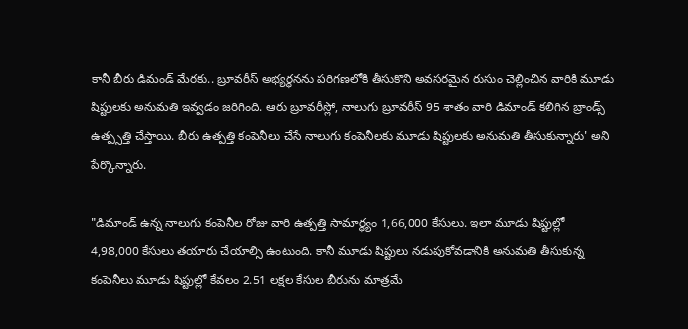కానీ బీరు డిమండ్ మేరకు.. బ్రూవరీస్ అభ్యర్థనను పరిగణలోకి తీసుకొని అవసరమైన రుసుం చెల్లించిన వారికి మూడు షిప్టులకు అనుమతి ఇవ్వడం జరిగింది. ఆరు బ్రూవరీస్లో, నాలుగు బ్రూవరీస్ 95 శాతం వారి డిమాండ్ కలిగిన బ్రాండ్స్ ఉత్ప్సత్తి చేస్తాయి. బీరు ఉత్పత్తి కంపెనీలు చేసే నాలుగు కంపెనీలకు మూడు షిప్టులకు అనుమతి తీసుకున్నారు' అని పేర్కొన్నారు.

"డిమాండ్ ఉన్న నాలుగు కంపెనీల రోజు వారి ఉత్పత్తి సామార్ధ్యం 1,66,000 కేసులు. ఇలా మూడు షిప్టుల్లో 4,98,000 కేసులు తయారు చేయాల్సి ఉంటుంది. కానీ మూడు షిప్టులు నడుపుకోవడానికి అనుమతి తీసుకున్న కంపెనీలు మూడు షిప్టుల్లో కేవలం 2.51 లక్షల కేసుల బీరును మాత్రమే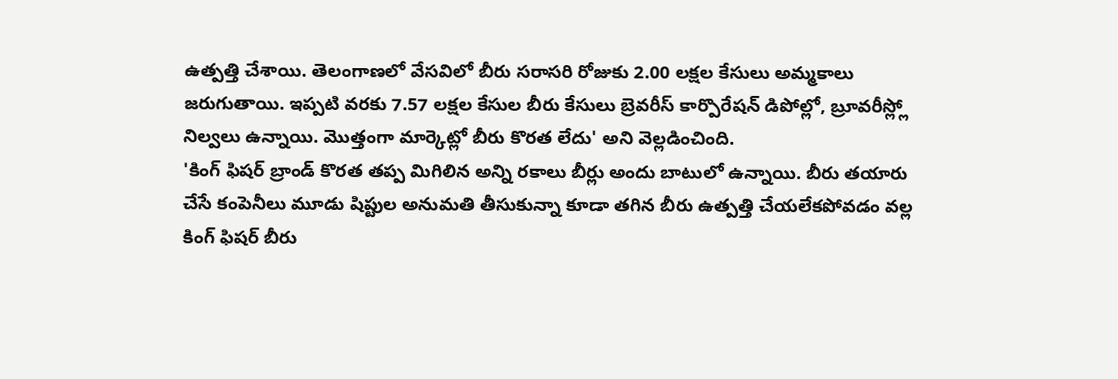ఉత్పత్తి చేశాయి. తెలంగాణలో వేసవిలో బీరు సరాసరి రోజుకు 2.00 లక్షల కేసులు అమ్మకాలు జరుగుతాయి. ఇప్పటి వరకు 7.57 లక్షల కేసుల బీరు కేసులు బ్రెవరీస్ కార్పొరేషన్ డిపోల్లో, బ్రూవరీస్ల్లో నిల్వలు ఉన్నాయి. మొత్తంగా మార్కెట్లో బీరు కొరత లేదు' అని వెల్లడించింది.
'కింగ్ ఫిషర్ బ్రాండ్ కొరత తప్ప మిగిలిన అన్ని రకాలు బీర్లు అందు బాటులో ఉన్నాయి. బీరు తయారు చేసే కంపెనీలు మూడు షిప్టుల అనుమతి తీసుకున్నా కూడా తగిన బీరు ఉత్పత్తి చేయలేకపోవడం వల్ల కింగ్ ఫిషర్ బీరు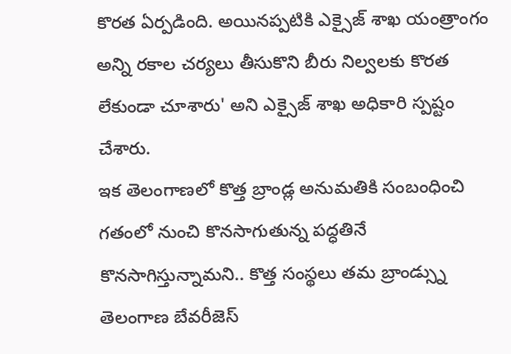కొరత ఏర్పడింది. అయినప్పటికి ఎక్సైజ్ శాఖ యంత్రాంగం అన్ని రకాల చర్యలు తీసుకొని బీరు నిల్వలకు కొరత లేకుండా చూశారు' అని ఎక్సైజ్ శాఖ అధికారి స్పష్టం చేశారు.
ఇక తెలంగాణలో కొత్త బ్రాండ్ల అనుమతికి సంబంధించి గతంలో నుంచి కొనసాగుతున్న పద్ధతినే కొనసాగిస్తున్నామని.. కొత్త సంస్థలు తమ బ్రాండ్స్ను తెలంగాణ బేవరీజెస్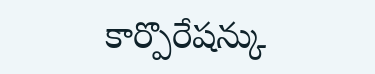కార్పొరేషన్కు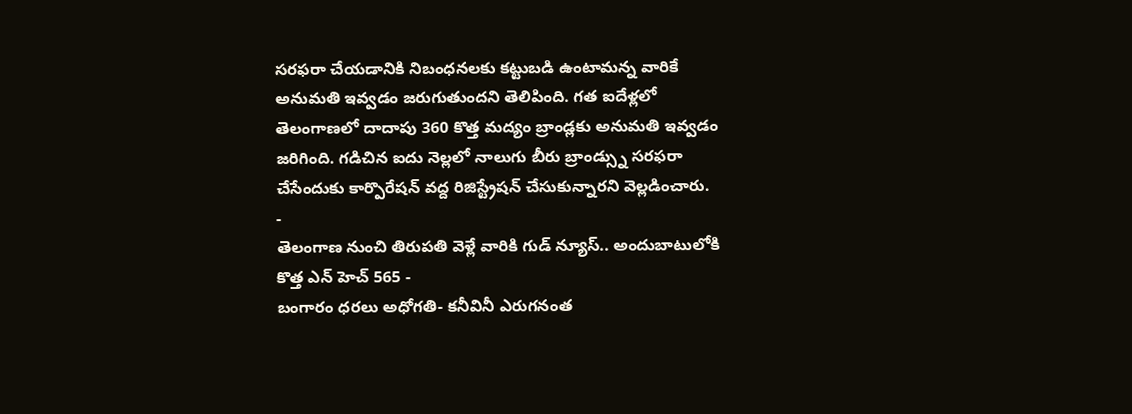సరఫరా చేయడానికి నిబంధనలకు కట్టుబడి ఉంటామన్న వారికే అనుమతి ఇవ్వడం జరుగుతుందని తెలిపింది. గత ఐదేళ్లలో తెలంగాణలో దాదాపు 360 కొత్త మద్యం బ్రాండ్లకు అనుమతి ఇవ్వడం జరిగింది. గడిచిన ఐదు నెల్లలో నాలుగు బీరు బ్రాండ్స్ను సరఫరా చేసేందుకు కార్పొరేషన్ వద్ద రిజిస్ట్రేషన్ చేసుకున్నారని వెల్లడించారు.
-
తెలంగాణ నుంచి తిరుపతి వెళ్లే వారికి గుడ్ న్యూస్.. అందుబాటులోకి కొత్త ఎన్ హెచ్ 565 -
బంగారం ధరలు అధోగతి- కనీవినీ ఎరుగనంత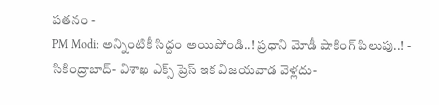పతనం -
PM Modi: అన్నింటికీ సిద్దం అయిపోండి..! ప్రధాని మోడీ షాకింగ్ పిలుపు..! -
సికింద్రాబాద్- విశాఖ ఎక్స్ ప్రెస్ ఇక విజయవాడ వెళ్లదు-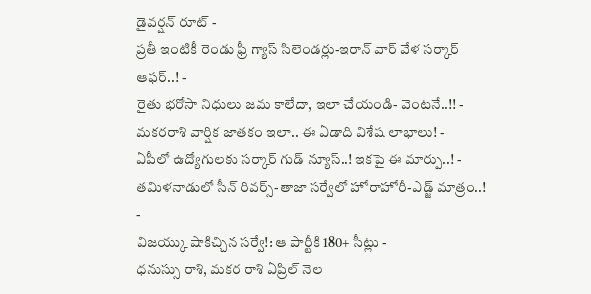డైవర్షన్ రూట్ -
ప్రతీ ఇంటికీ రెండు ఫ్రీ గ్యాస్ సిలెండర్లు-ఇరాన్ వార్ వేళ సర్కార్ ఆఫర్..! -
రైతు భరోసా నిధులు జమ కాలేదా, ఇలా చేయండి- వెంటనే..!! -
మకరరాశి వార్షిక జాతకం ఇలా.. ఈ ఏడాది విశేష లాభాలు! -
ఏపీలో ఉద్యోగులకు సర్కార్ గుడ్ న్యూస్..! ఇకపై ఈ మార్పు..! -
తమిళనాడులో సీన్ రివర్స్-తాజా సర్వేలో హోరాహోరీ-ఎడ్జ్ మాత్రం..! -
విజయ్కు షాకిచ్చిన సర్వే!: ఆ పార్టీకి 180+ సీట్లు -
ధనుస్సు రాశి, మకర రాశి ఏప్రిల్ నెల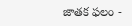జాతక ఫలం -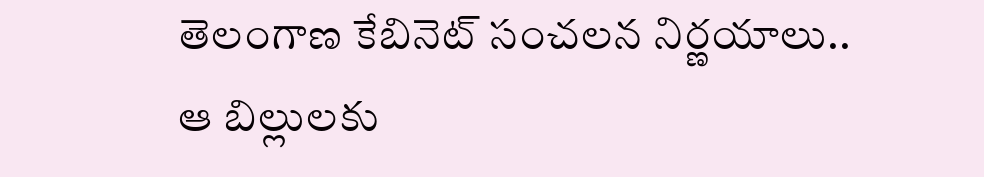తెలంగాణ కేబినెట్ సంచలన నిర్ణయాలు.. ఆ బిల్లులకు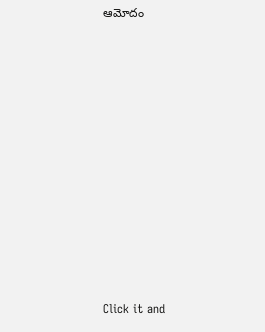ఆమోదం












Click it and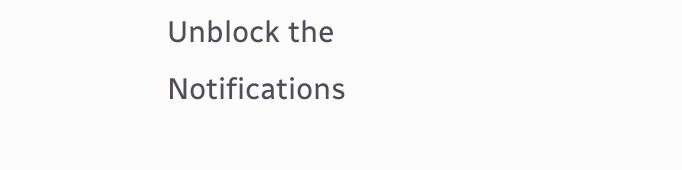Unblock the Notifications